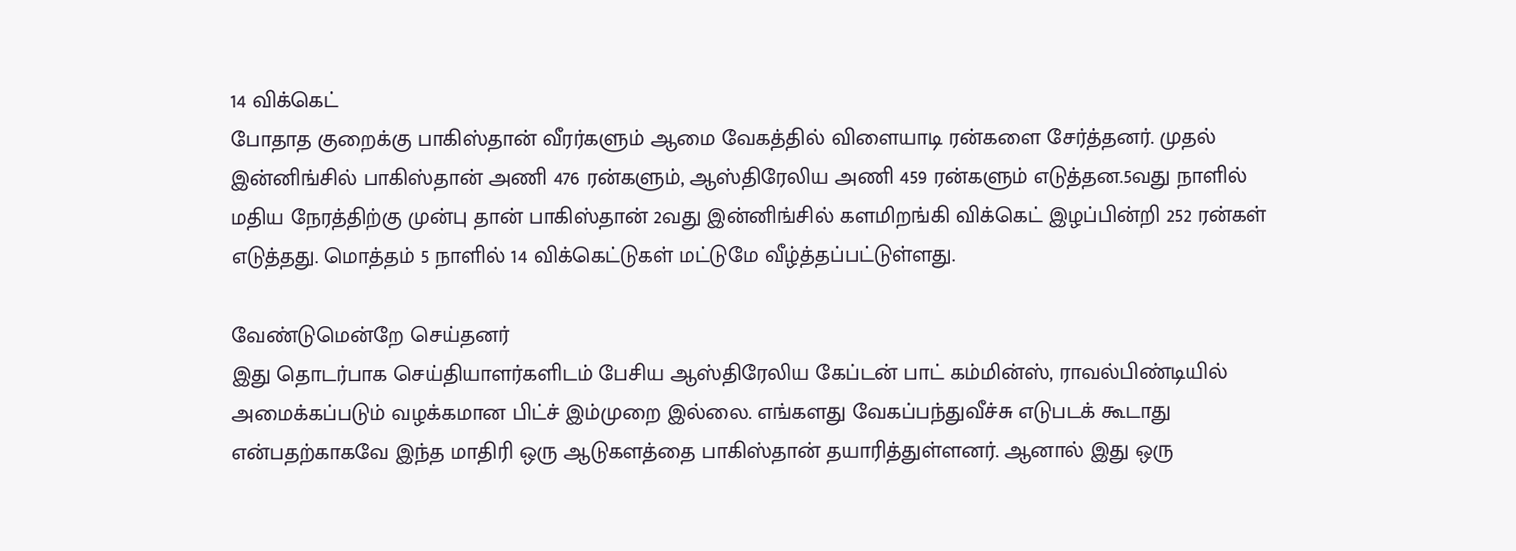14 விக்கெட்
போதாத குறைக்கு பாகிஸ்தான் வீரர்களும் ஆமை வேகத்தில் விளையாடி ரன்களை சேர்த்தனர். முதல் இன்னிங்சில் பாகிஸ்தான் அணி 476 ரன்களும், ஆஸ்திரேலிய அணி 459 ரன்களும் எடுத்தன.5வது நாளில் மதிய நேரத்திற்கு முன்பு தான் பாகிஸ்தான் 2வது இன்னிங்சில் களமிறங்கி விக்கெட் இழப்பின்றி 252 ரன்கள் எடுத்தது. மொத்தம் 5 நாளில் 14 விக்கெட்டுகள் மட்டுமே வீழ்த்தப்பட்டுள்ளது.

வேண்டுமென்றே செய்தனர்
இது தொடர்பாக செய்தியாளர்களிடம் பேசிய ஆஸ்திரேலிய கேப்டன் பாட் கம்மின்ஸ், ராவல்பிண்டியில் அமைக்கப்படும் வழக்கமான பிட்ச் இம்முறை இல்லை. எங்களது வேகப்பந்துவீச்சு எடுபடக் கூடாது என்பதற்காகவே இந்த மாதிரி ஒரு ஆடுகளத்தை பாகிஸ்தான் தயாரித்துள்ளனர். ஆனால் இது ஒரு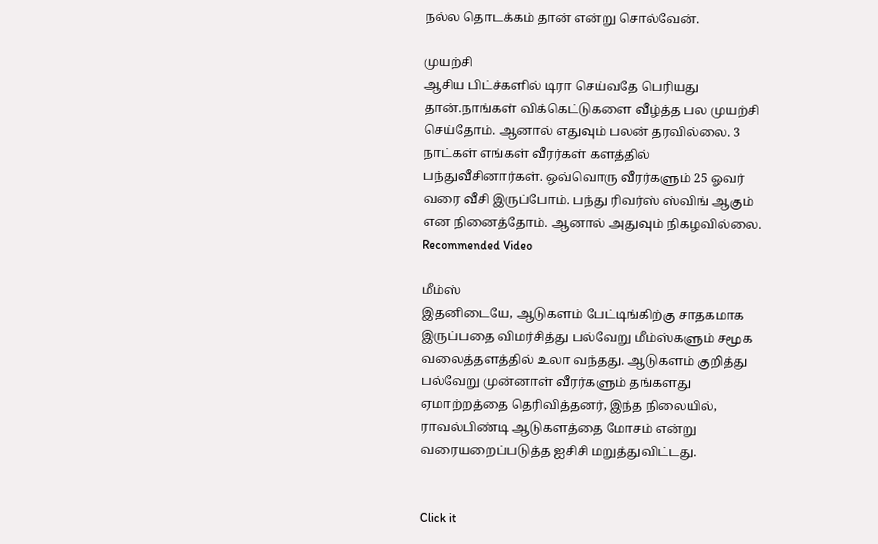நல்ல தொடக்கம் தான் என்று சொல்வேன்.

முயற்சி
ஆசிய பிட்ச்களில் டிரா செய்வதே பெரியது தான்.நாங்கள் விக்கெட்டுகளை வீழ்த்த பல முயற்சி செய்தோம். ஆனால் எதுவும் பலன் தரவில்லை. 3 நாட்கள் எங்கள் வீரர்கள் களத்தில் பந்துவீசினார்கள். ஒவ்வொரு வீரர்களும் 25 ஓவர் வரை வீசி இருப்போம். பந்து ரிவர்ஸ் ஸ்விங் ஆகும் என நினைத்தோம். ஆனால் அதுவும் நிகழவில்லை.
Recommended Video

மீம்ஸ்
இதனிடையே, ஆடுகளம் பேட்டிங்கிற்கு சாதகமாக இருப்பதை விமர்சித்து பல்வேறு மீம்ஸ்களும் சமூக வலைத்தளத்தில் உலா வந்தது. ஆடுகளம் குறித்து பல்வேறு முன்னாள் வீரர்களும் தங்களது ஏமாற்றத்தை தெரிவித்தனர், இந்த நிலையில், ராவல்பிண்டி ஆடுகளத்தை மோசம் என்று வரையறைப்படுத்த ஐசிசி மறுத்துவிட்டது.


Click it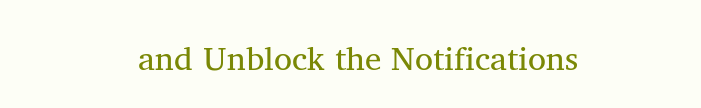and Unblock the Notifications